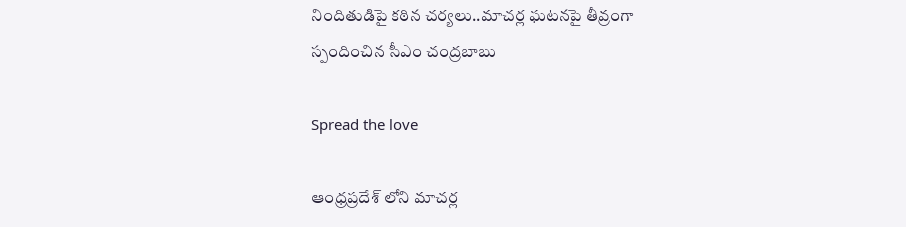నిందితుడిపై కఠిన చర్యలు..మాచర్ల ఘటనపై తీవ్రంగా స్పందించిన సీఎం చంద్రబాబు

Spread the love

ఆంధ్రప్రదేశ్ లోని మాచర్ల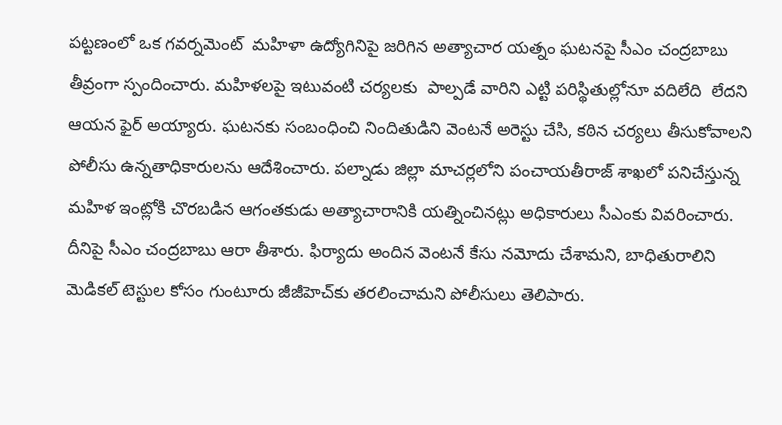పట్టణంలో ఒక గవర్నమెంట్  మహిళా ఉద్యోగినిపై జరిగిన అత్యాచార యత్నం ఘటనపై సీఎం చంద్రబాబు తీవ్రంగా స్పందించారు. మహిళలపై ఇటువంటి చర్యలకు  పాల్పడే వారిని ఎట్టి పరిస్థితుల్లోనూ వదిలేది  లేదని ఆయన ఫైర్ అయ్యారు. ఘటనకు సంబంధించి నిందితుడిని వెంటనే అరెస్టు చేసి, కఠిన చర్యలు తీసుకోవాలని పోలీసు ఉన్నతాధికారులను ఆదేశించారు. పల్నాడు జిల్లా మాచర్లలోని పంచాయతీరాజ్ శాఖలో పనిచేస్తున్న మహిళ ఇంట్లోకి చొరబడిన ఆగంతకుడు అత్యాచారానికి యత్నించినట్లు అధికారులు సీఎంకు వివరించారు. దీనిపై సీఎం చంద్రబాబు ఆరా తీశారు. ఫిర్యాదు అందిన వెంటనే కేసు నమోదు చేశామని, బాధితురాలిని మెడికల్ టెస్టుల కోసం గుంటూరు జీజీహెచ్‌కు తరలించామని పోలీసులు తెలిపారు.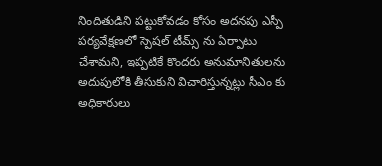నిందితుడిని పట్టుకోవడం కోసం అదనపు ఎస్పీ పర్యవేక్షణలో స్పెషల్ టీమ్స్ ను ఏర్పాటు చేశామని, ఇప్పటికే కొందరు అనుమానితులను అదుపులోకి తీసుకుని విచారిస్తున్నట్లు సీఎం కు అధికారులు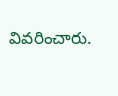వివరించారు.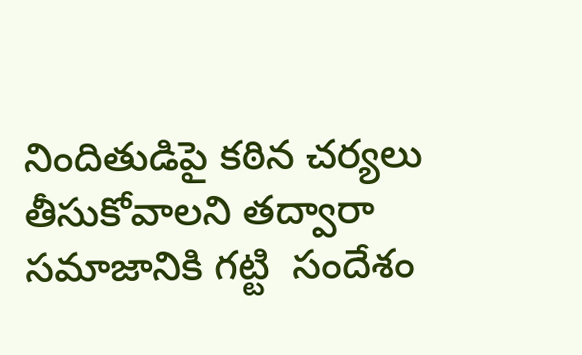నిందితుడిపై కఠిన చర్యలు తీసుకోవాలని తద్వారా సమాజానికి గట్టి  సందేశం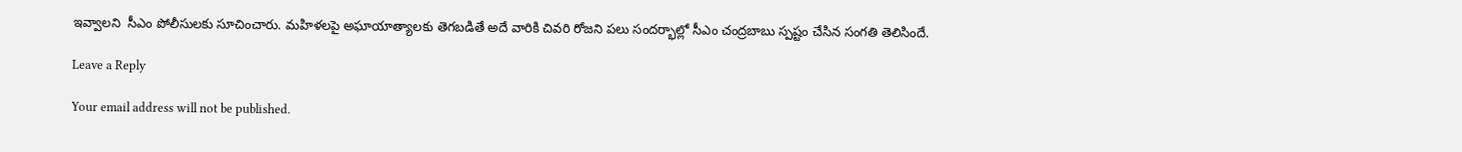ఇవ్వాలని  సీఎం పోలీసులకు సూచించారు. మహిళలపై అఘాయాత్యాలకు తెగబడితే అదే వారికి చివరి రోజని పలు సందర్భాల్లో సీఎం చంద్రబాబు స్పష్టం చేసిన సంగతి తెలిసిందే.

Leave a Reply

Your email address will not be published.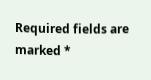Required fields are marked *